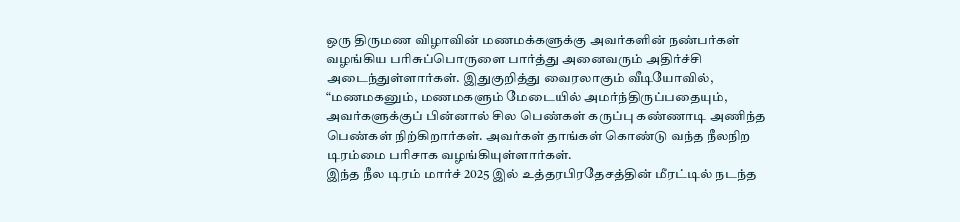ஒரு திருமண விழாவின் மணமக்களுக்கு அவர்களின் நண்பர்கள் வழங்கிய பரிசுப்பொருளை பார்த்து அனைவரும் அதிர்ச்சி அடைந்துள்ளார்கள். இதுகுறித்து வைரலாகும் வீடியோவில், “மணமகனும், மணமகளும் மேடையில் அமர்ந்திருப்பதையும், அவர்களுக்குப் பின்னால் சில பெண்கள் கருப்பு கண்ணாடி அணிந்த பெண்கள் நிற்கிறார்கள். அவர்கள் தாங்கள் கொண்டு வந்த நீலநிற டிரம்மை பரிசாக வழங்கியுள்ளார்கள்.
இந்த நீல டிரம் மார்ச் 2025 இல் உத்தரபிரதேசத்தின் மீரட்டில் நடந்த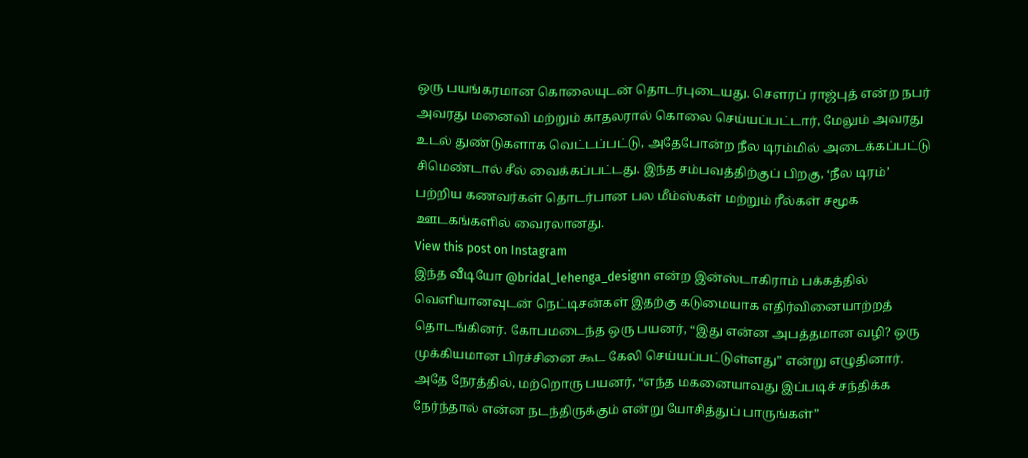ஒரு பயங்கரமான கொலையுடன் தொடர்புடையது. சௌரப் ராஜ்புத் என்ற நபர் அவரது மனைவி மற்றும் காதலரால் கொலை செய்யப்பட்டார், மேலும் அவரது உடல் துண்டுகளாக வெட்டப்பட்டு, அதேபோன்ற நீல டிரம்மில் அடைக்கப்பட்டு சிமெண்டால் சீல் வைக்கப்பட்டது. இந்த சம்பவத்திற்குப் பிறகு, ‘நீல டிரம்’ பற்றிய கணவர்கள் தொடர்பான பல மீம்ஸ்கள் மற்றும் ரீல்கள் சமூக ஊடகங்களில் வைரலானது.
View this post on Instagram
இந்த வீடியோ @bridal_lehenga_designn என்ற இன்ஸ்டாகிராம் பக்கத்தில் வெளியானவுடன் நெட்டிசன்கள் இதற்கு கடுமையாக எதிர்வினையாற்றத் தொடங்கினர். கோபமடைந்த ஒரு பயனர், “இது என்ன அபத்தமான வழி? ஒரு முக்கியமான பிரச்சினை கூட கேலி செய்யப்பட்டுள்ளது” என்று எழுதினார். அதே நேரத்தில், மற்றொரு பயனர், “எந்த மகனையாவது இப்படிச் சந்திக்க நேர்ந்தால் என்ன நடந்திருக்கும் என்று யோசித்துப் பாருங்கள்”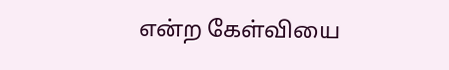என்ற கேள்வியை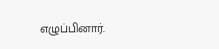எழுப்பினார்.